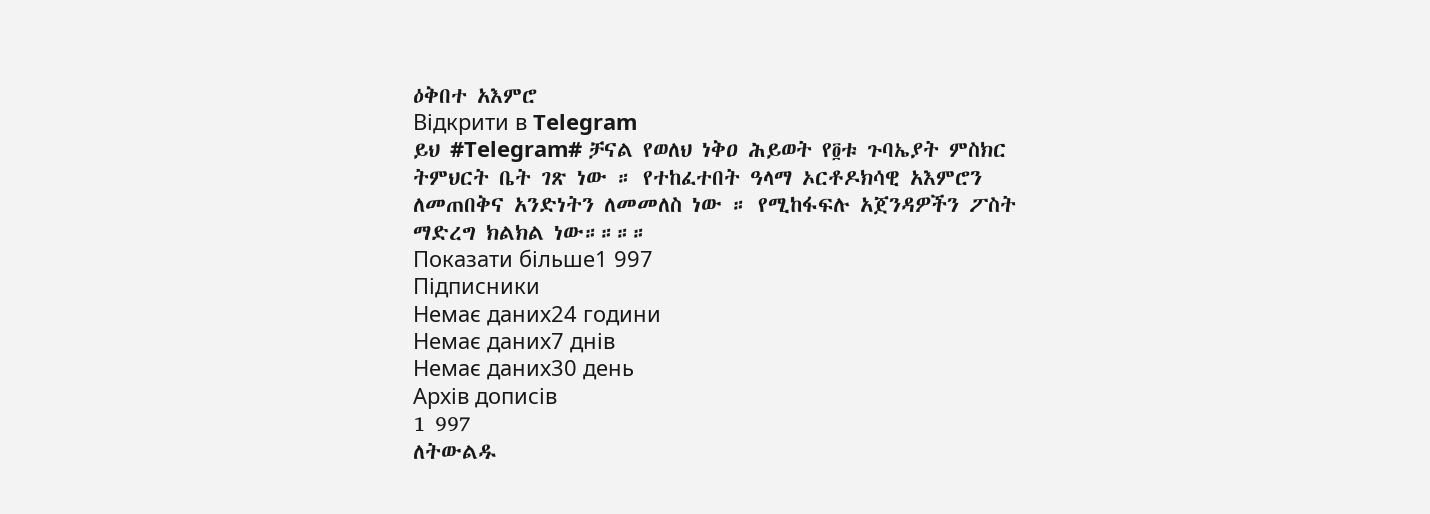ዕቅበተ አእምሮ
Відкрити в Telegram
ይህ #Telegram# ቻናል የወለህ ነቅዐ ሕይወት የ፬ቱ ጉባኤያት ምስክር ትምህርት ቤት ገጽ ነው ። የተከፈተበት ዓላማ ኦርቶዶክሳዊ አእምሮን ለመጠበቅና አንድነትን ለመመለስ ነው ። የሚከፋፍሉ አጀንዳዎችን ፖስት ማድረግ ክልክል ነው።።።።
Показати більше1 997
Підписники
Немає даних24 години
Немає даних7 днів
Немає даних30 день
Архів дописів
1 997
ለትውልዱ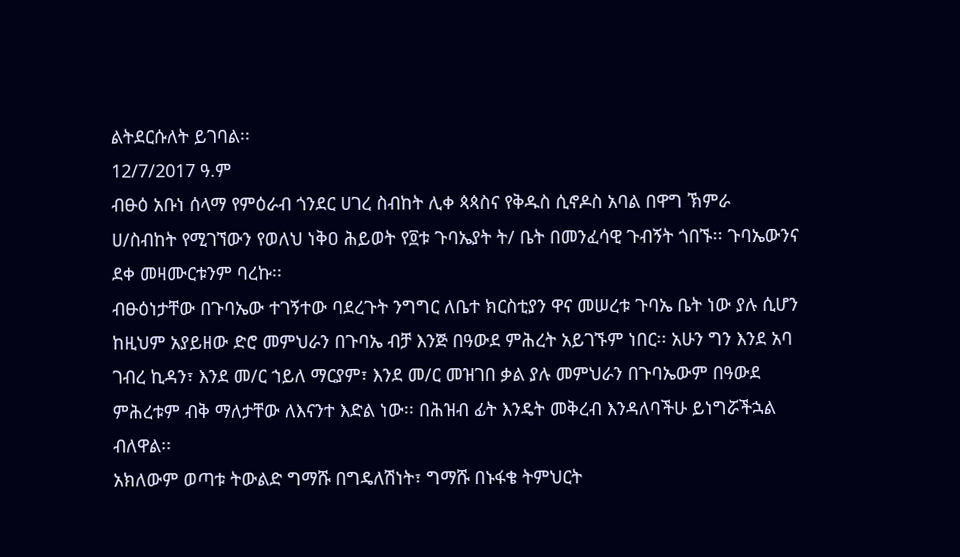ልትደርሱለት ይገባል፡፡
12/7/2017 ዓ.ም
ብፁዕ አቡነ ሰላማ የምዕራብ ጎንደር ሀገረ ስብከት ሊቀ ጳጳስና የቅዱስ ሲኖዶስ አባል በዋግ ኽምራ ሀ/ስብከት የሚገኘውን የወለህ ነቅዐ ሕይወት የ፬ቱ ጉባኤያት ት/ ቤት በመንፈሳዊ ጉብኝት ጎበኙ፡፡ ጉባኤውንና ደቀ መዛሙርቱንም ባረኩ፡፡
ብፁዕነታቸው በጉባኤው ተገኝተው ባደረጉት ንግግር ለቤተ ክርስቲያን ዋና መሠረቱ ጉባኤ ቤት ነው ያሉ ሲሆን ከዚህም አያይዘው ድሮ መምህራን በጉባኤ ብቻ እንጅ በዓውደ ምሕረት አይገኙም ነበር፡፡ አሁን ግን እንደ አባ ገብረ ኪዳን፣ እንደ መ/ር ኀይለ ማርያም፣ እንደ መ/ር መዝገበ ቃል ያሉ መምህራን በጉባኤውም በዓውደ ምሕረቱም ብቅ ማለታቸው ለእናንተ እድል ነው፡፡ በሕዝብ ፊት እንዴት መቅረብ እንዳለባችሁ ይነግሯችኋል ብለዋል፡፡
አክለውም ወጣቱ ትውልድ ግማሹ በግዴለሽነት፣ ግማሹ በኑፋቄ ትምህርት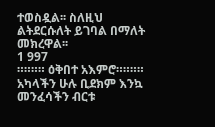ተወስዷል፡፡ ስለዚህ ልትደርሱለት ይገባል በማለት መክረዋል፡፡
1 997
።።።። ዕቅበተ አእምሮ።።።።
አካላችን ሁሉ ቢደክም እንኳ መንፈሳችን ብርቱ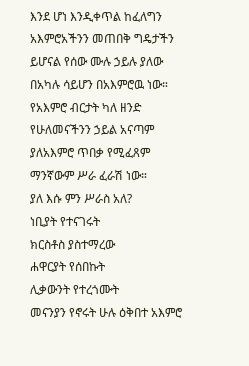እንደ ሆነ እንዲቀጥል ከፈለግን አእምሮአችንን መጠበቅ ግዴታችን ይሆናል የሰው ሙሉ ኃይሉ ያለው በአካሉ ሳይሆን በአእምሮዉ ነው።
የአእምሮ ብርታት ካለ ዘንድ የሁለመናችንን ኃይል አናጣም ያለአእምሮ ጥበቃ የሚፈጸም ማንኛውም ሥራ ፈራሽ ነው።
ያለ እሱ ምን ሥራስ አለ?
ነቢያት የተናገሩት
ክርስቶስ ያስተማረው
ሐዋርያት የሰበኩት
ሊቃውንት የተረጎሙት
መናንያን የኖሩት ሁሉ ዕቅበተ አእምሮ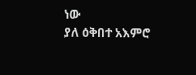ነው
ያለ ዕቅበተ አእምሮ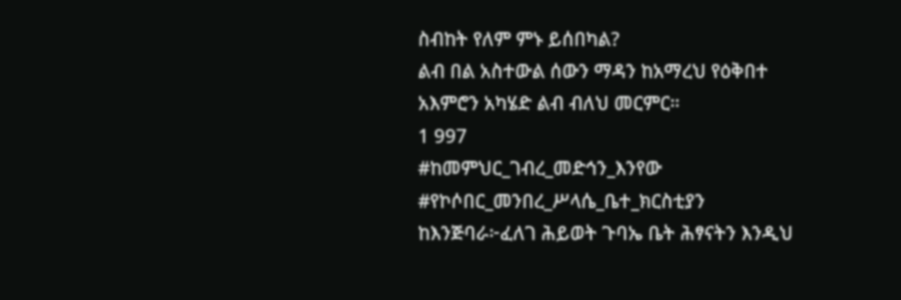ስብከት የለም ምኑ ይሰበካል?
ልብ በል አስተውል ሰውን ማዳን ከአማረህ የዕቅበተ አእምሮን አካሄድ ልብ ብለህ መርምር።
1 997
#ከመምህር_ገብረ_መድኅን_እንየው
#የኮሶበር_መንበረ_ሥላሴ_ቤተ_ክርስቲያን
ከእንጅባራ፦ፈለገ ሕይወት ጉባኤ ቤት ሕፃናትን እንዲህ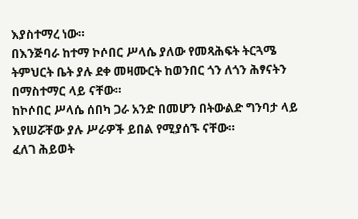እያስተማረ ነው።
በእንጅባራ ከተማ ኮሶበር ሥላሴ ያለው የመጻሕፍት ትርጓሜ ትምህርት ቤት ያሉ ደቀ መዛሙርት ከወንበር ጎን ለጎን ሕፃናትን በማስተማር ላይ ናቸው።
ከኮሶበር ሥላሴ ሰበካ ጋራ አንድ በመሆን በትውልድ ግንባታ ላይ እየሠሯቸው ያሉ ሥራዎች ይበል የሚያሰኙ ናቸው።
ፈለገ ሕይወት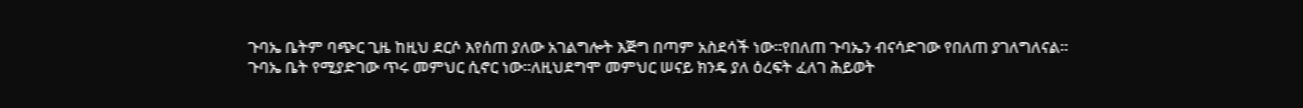ጉባኤ ቤትም ባጭር ጊዜ ከዚህ ደርሶ እየሰጠ ያለው አገልግሎት እጅግ በጣም አስደሳች ነው።የበለጠ ጉባኤን ብናሳድገው የበለጠ ያገለግለናል።
ጉባኤ ቤት የሚያድገው ጥሩ መምህር ሲኖር ነው።ለዚህደግሞ መምህር ሠናይ ክንዴ ያለ ዕረፍት ፈለገ ሕይወት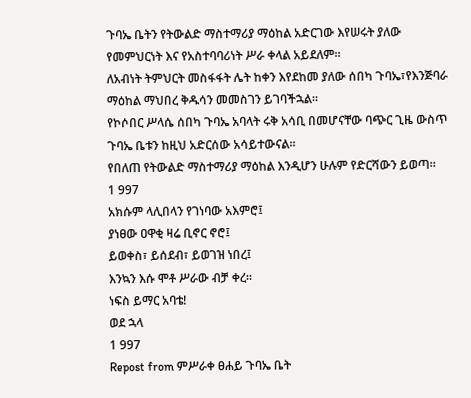ጉባኤ ቤትን የትውልድ ማስተማሪያ ማዕከል አድርገው እየሠሩት ያለው የመምህርነት እና የአስተባባሪነት ሥራ ቀላል አይደለም።
ለአብነት ትምህርት መስፋፋት ሌት ከቀን እየደከመ ያለው ሰበካ ጉባኤ፣የእንጅባራ ማዕከል ማህበረ ቅዱሳን መመስገን ይገባችኋል።
የኮሶበር ሥላሴ ሰበካ ጉባኤ አባላት ሩቅ አሳቢ በመሆናቸው ባጭር ጊዜ ውስጥ ጉባኤ ቤቱን ከዚህ አድርሰው አሳይተውናል።
የበለጠ የትውልድ ማስተማሪያ ማዕከል እንዲሆን ሁሉም የድርሻውን ይወጣ።
1 997
አክሱም ላሊበላን የገነባው አእምሮ፤
ያነፀው ዐዋቂ ዛሬ ቢኖር ኖሮ፤
ይወቀስ፣ ይሰደብ፣ ይወገዝ ነበረ፤
እንኳን እሱ ሞቶ ሥራው ብቻ ቀረ፡፡
ነፍስ ይማር አባቴ!
ወደ ኋላ
1 997
Repost from ምሥራቀ ፀሐይ ጉባኤ ቤት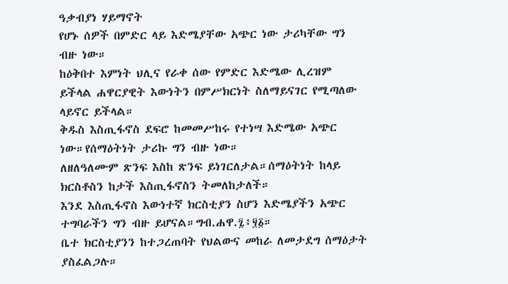ዓቃብያነ ሃይማኖት
የሆኑ ሰዎች በምድር ላይ እድሜያቸው አጭር ነው ታሪካቸው ግን ብዙ ነው።
ከዕቅበተ እምነት ህሊና የራቀ ሰው የምድር እድሜው ሊረዝም ይችላል ሐዋርያዊት እውነትን በምሥክርነት ስለማይናገር የሚጣለው ላይኖር ይችላል።
ቅዱስ እስጢፋኖስ ደፍሮ ከመመሥከሩ የተነሣ እድሜው አጭር ነው።የሰማዕትነት ታሪኩ ግን ብዙ ነው።
ለዘለዓለሙም ጽንፍ እስከ ጽንፍ ይነገርለታል።ሰማዕትነት ከላይ ክርስቶስን ከታች እስጢፋኖስን ትመለከታለች።
እንደ እስጢፋኖስ እውነተኛ ክርስቲያን ስሆን እድሜያችን አጭር ተግባራችን ግን ብዙ ይሆናል።ግብ.ሐዋ.፯፥፶፩።
ቤተ ክርስቲያንን ከተጋረጠባት የህልውና መከራ ለመታደግ ሰማዕታት ያስፈልጋሉ።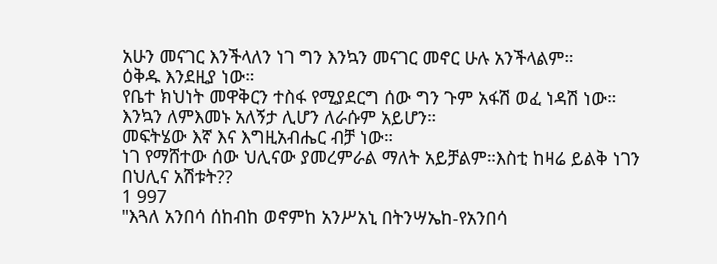አሁን መናገር እንችላለን ነገ ግን እንኳን መናገር መኖር ሁሉ አንችላልም።
ዕቅዱ እንደዚያ ነው።
የቤተ ክህነት መዋቅርን ተስፋ የሚያደርግ ሰው ግን ጉም አፋሽ ወፈ ነዳሽ ነው። እንኳን ለምእመኑ አለኝታ ሊሆን ለራሱም አይሆን።
መፍትሄው እኛ እና እግዚአብሔር ብቻ ነው።
ነገ የማሸተው ሰው ህሊናው ያመረምራል ማለት አይቻልም።እስቲ ከዛሬ ይልቅ ነገን በህሊና አሽቱት??
1 997
"እጓለ አንበሳ ሰከብከ ወኖምከ አንሥአኒ በትንሣኤከ-የአንበሳ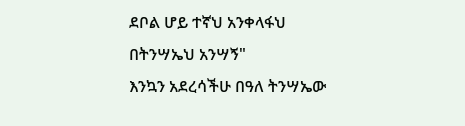ደቦል ሆይ ተኛህ አንቀላፋህ በትንሣኤህ አንሣኝ"
እንኳን አደረሳችሁ በዓለ ትንሣኤው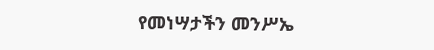የመነሣታችን መንሥኤ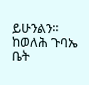ይሁንልን።
ከወለሕ ጉባኤ ቤት